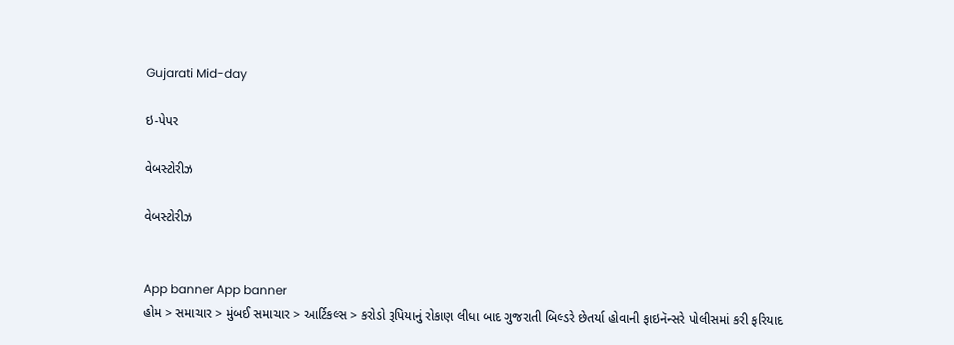Gujarati Mid-day

ઇ-પેપર

વેબસ્ટોરીઝ

વેબસ્ટોરીઝ


App banner App banner
હોમ > સમાચાર > મુંબઈ સમાચાર > આર્ટિકલ્સ > કરોડો રૂપિયાનું રોકાણ લીધા બાદ ગુજરાતી બિલ્ડરે છેતર્યા હોવાની ફાઇનૅન્સરે પોલીસમાં કરી ફરિયાદ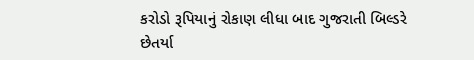કરોડો રૂપિયાનું રોકાણ લીધા બાદ ગુજરાતી બિલ્ડરે છેતર્યા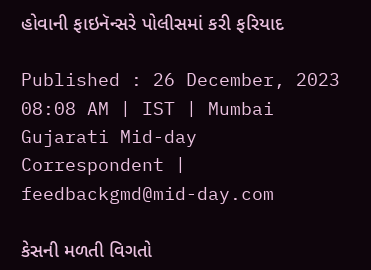હોવાની ફાઇનૅન્સરે પોલીસમાં કરી ફરિયાદ

Published : 26 December, 2023 08:08 AM | IST | Mumbai
Gujarati Mid-day Correspondent | feedbackgmd@mid-day.com

કેસની મળતી વિગતો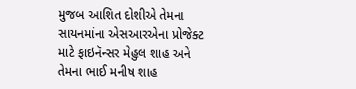મુજબ આશિત દોશીએ તેમના સાયનમાંના એસઆરએના પ્રોજેક્ટ માટે ફાઇનૅન્સર મેહુલ શાહ અને તેમના ભાઈ મનીષ શાહ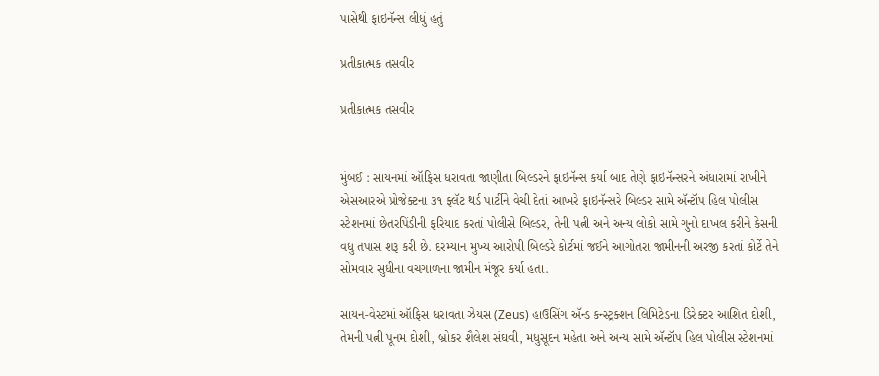પાસેથી ફાઇનૅન્સ લીધું હતું

પ્રતીકાત્મક તસવીર

પ્રતીકાત્મક તસવીર


મુંબઈ : સાયનમાં ઑફિસ ધરાવતા જાણીતા બિલ્ડરને ફાઇનૅન્સ કર્યા બાદ તેણે ફાઇનૅન્સરને અંધારામાં રાખીને એસઆરએ પ્રોજેક્ટના ૩૧ ફ્લૅટ થર્ડ પાર્ટીને વેચી દેતાં આખરે ફાઇનૅન્સરે બિલ્ડર સામે ઍન્ટૉપ હિલ પોલીસ સ્ટેશનમાં છેતરપિંડીની ફરિયાદ કરતાં પોલીસે બિલ્ડર, તેની પત્ની અને અન્ય લોકો સામે ગુનો દાખલ કરીને કેસની વધુ તપાસ શરૂ કરી છે. દરમ્યાન મુખ્ય આરોપી બિલ્ડરે કોર્ટમાં જઈને આગોતરા જામીનની અરજી કરતાં કોર્ટે તેને સોમવાર સુધીના વચગાળના જામીન મંજૂર કર્યા હતા.

સાયન-વેસ્ટમાં ઑફિસ ધરાવતા ઝેયસ (Zeus) હાઉસિંગ ઍન્ડ કન્સ્ટ્રક્શન લિમિટેડના ડિરેક્ટર આશિત દોશી, તેમની પત્ની પૂનમ દોશી, બ્રોકર શૈલેશ સંઘવી, મધુસૂદન મહેતા અને અન્ય સામે ઍન્ટૉપ હિલ પોલીસ સ્ટેશનમાં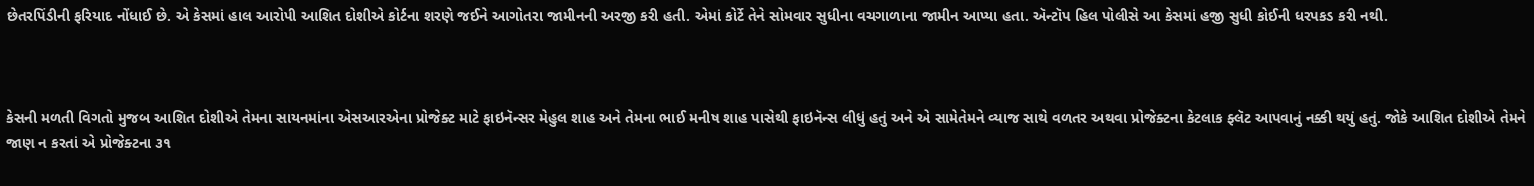છેતરપિંડીની ફરિયાદ નોંધાઈ છે. એ કેસમાં હાલ આરોપી આશિત દોશીએ કોર્ટના શરણે જઈને આગોતરા જામીનની અરજી કરી હતી. એમાં કોર્ટે તેને સોમવાર સુધીના વચગાળાના જામીન આપ્યા હતા. ઍન્ટૉપ હિલ પોલીસે આ કેસમાં હજી સુધી કોઈની ધરપકડ કરી નથી.



કેસની મળતી વિગતો મુજબ આશિત દોશીએ તેમના સાયનમાંના એસઆરએના પ્રોજેક્ટ માટે ફાઇનૅન્સર મેહુલ શાહ અને તેમના ભાઈ મનીષ શાહ પાસેથી ફાઇનૅન્સ લીધું હતું અને એ સામેતેમને વ્યાજ સાથે વળતર અથવા પ્રોજેક્ટના કેટલાક ફ્લૅટ આપવાનું નક્કી થયું હતું. જોકે આશિત દોશીએ તેમને જાણ ન કરતાં એ પ્રોજેક્ટના ૩૧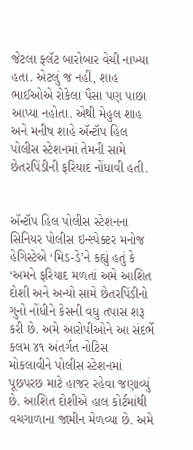જેટલા ફ્લૅટ બારોબાર વેચી નાખ્યા હતા. એટલું જ નહીં, શાહ ભાઈઓએ રોકેલા પૈસા પણ પાછા આપ્યા નહોતા. એથી મેહુલ શાહ અને મનીષ શાહે ઍન્ટૉપ હિલ પોલીસ સ્ટેશનમાં તેમની સામે છેતરપિંડીની ફરિયાદ નોંધાવી હતી.


ઍન્ટૉપ હિલ પોલીસ સ્ટેશનના સિનિયર પોલીસ ઇન્સ્પેક્ટર મનોજ હેગિસ્ટેએ ‘મિડ-ડે’ને કહ્યું હતું કે ‘અમને ફરિયાદ મળતાં અમે આશિત દોશી અને અન્યો સામે છેતરપિંડીનો ગુનો નોંધીને કેસની વધુ તપાસ શરૂ કરી છે. અમે આરોપીઓને આ સંદર્ભે કલમ ૪૧ અંતર્ગત નોટિસ મોકલાવીને પોલીસ સ્ટેશનમાં પૂછપરછ માટે હાજર રહેવા જણાવ્યું છે. આશિત દોશીએ હાલ કોર્ટમાંથી વચગાળાના જામીન મેળવ્યા છે. અમે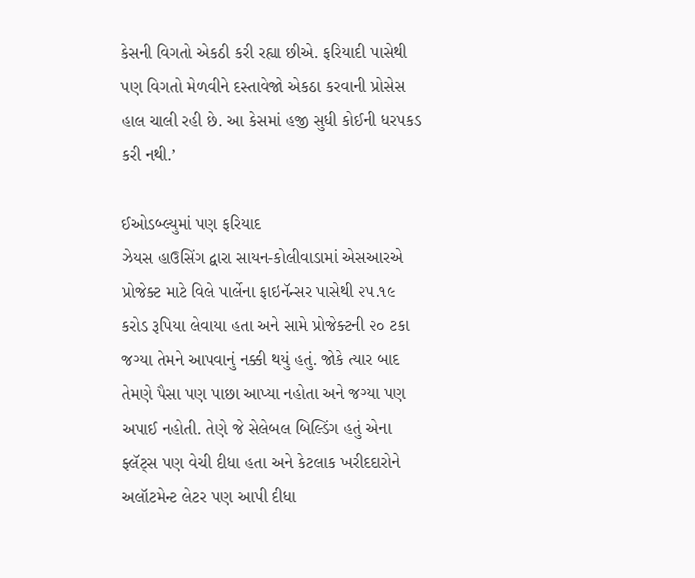કેસની વિગતો એકઠી કરી રહ્યા છીએ. ફરિયાદી પાસેથી પણ વિગતો મેળવીને દસ્તાવેજો એકઠા કરવાની પ્રોસેસ હાલ ચાલી રહી છે. આ કેસમાં હજી સુધી કોઈની ધરપકડ કરી નથી.’

ઈઓડબ્લ્યુમાં પણ ફરિયાદ
ઝેયસ હાઉસિંગ દ્વારા સાયન-કોલીવાડામાં એસઆરએ પ્રોજેક્ટ માટે વિલે પાર્લેના ફાઇનૅન્સર પાસેથી ૨૫.૧૯ કરોડ રૂપિયા લેવાયા હતા અને સામે પ્રોજેક્ટની ૨૦ ટકા જગ્યા તેમને આપવાનું નક્કી થયું હતું. જોકે ત્યાર બાદ તેમણે પૈસા પણ પાછા આપ્યા નહોતા અને જગ્યા પણ અપાઈ નહોતી. તેણે જે સેલેબલ બિલ્ડિંગ હતું એના ફ્લૅટ્સ પણ વેચી દીધા હતા અને કેટલાક ખરીદદારોને અલૉટમેન્ટ લેટર પણ આપી દીધા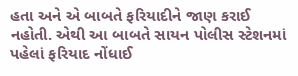હતા અને એ બાબતે ફરિયાદીને જાણ કરાઈ નહોતી. એથી આ બાબતે સાયન પોલીસ સ્ટેશનમાં પહેલાં ફરિયાદ નોંધાઈ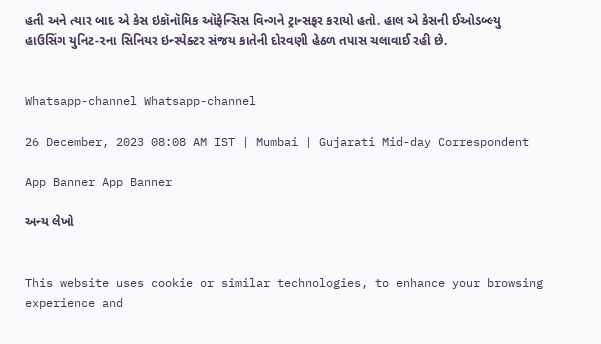હતી અને ત્યાર બાદ એ કેસ ઇકૉનૉમિક ઑફેન્સિસ વિન્ગને ટ્રાન્સફર કરાયો હતો. હાલ એ કેસની ઈઓડબ્લ્યુ હાઉસિંગ યુનિટ-૨ના સિનિયર ઇન્સ્પેક્ટર સંજય કાતેની દોરવણી હેઠળ તપાસ ચલાવાઈ રહી છે.


Whatsapp-channel Whatsapp-channel

26 December, 2023 08:08 AM IST | Mumbai | Gujarati Mid-day Correspondent

App Banner App Banner

અન્ય લેખો


This website uses cookie or similar technologies, to enhance your browsing experience and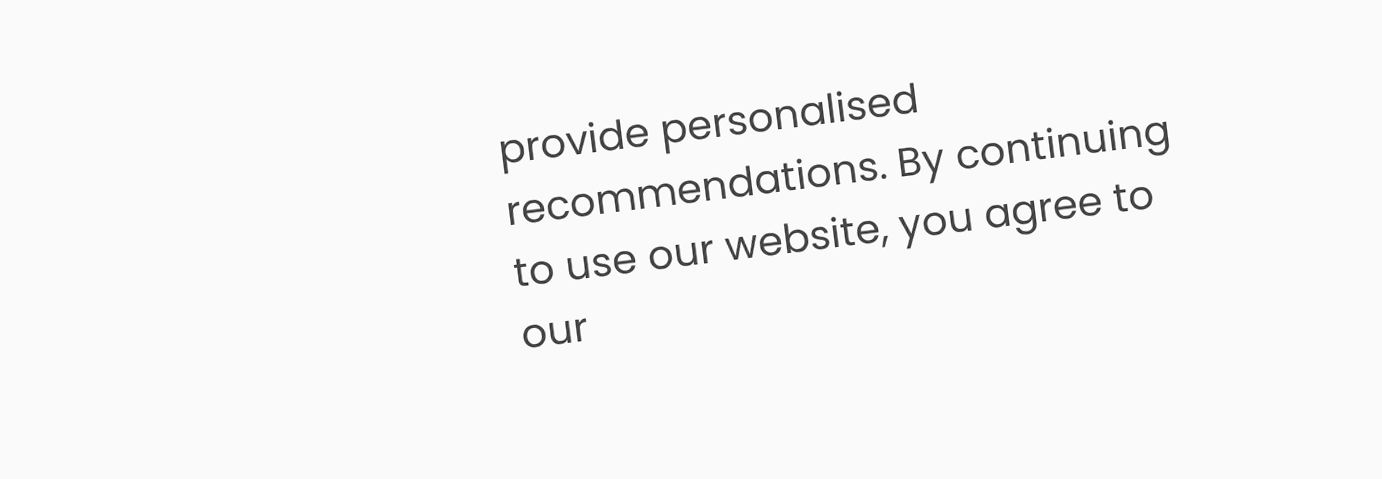provide personalised recommendations. By continuing to use our website, you agree to our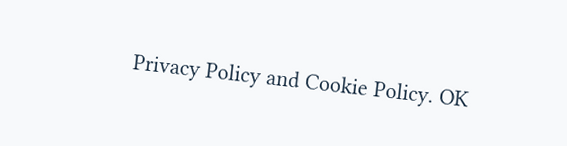Privacy Policy and Cookie Policy. OK